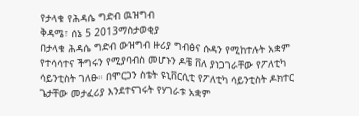የታላቁ የሕዳሴ ግድብ ዉዝግብ
ቅዳሜ፣ ሰኔ 5 2013ማስታወቂያ
በታላቁ ሕዳሴ ግድብ ውዝግብ ዙሪያ ግብፅና ሱዳን የሚከተሉት አቋም የተሳሳተና ችግሩን የሚያባብስ መሆኑን ዶቼ ቨለ ያነጋገራቸው የፖለቲካ ሳይንቲስት ገለፁ። በሞርጋን ስቴት ዩኒቨርሲቲ የፖለቲካ ሳይንቲስት ዶክተር ጌታቸው መታፈሪያ እንደተናገሩት የሃገራቱ አቋም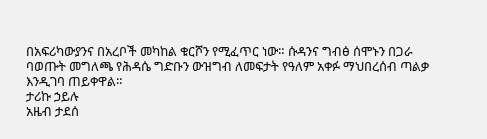በአፍሪካውያንና በአረቦች መካከል ቁርሾን የሚፈጥር ነው። ሱዳንና ግብፅ ሰሞኑን በጋራ ባወጡት መግለጫ የሕዳሴ ግድቡን ውዝግብ ለመፍታት የዓለም አቀፉ ማህበረሰብ ጣልቃ እንዲገባ ጠይቀዋል።
ታሪኩ ኃይሉ
አዜብ ታደሰ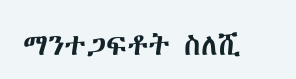ማንተጋፍቶት ስለሺ